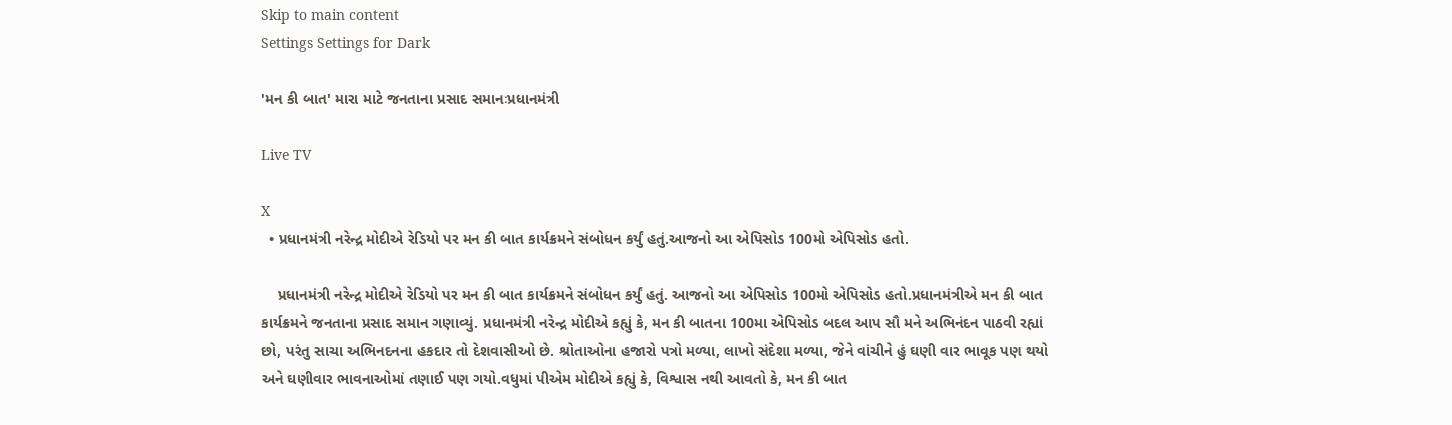Skip to main content
Settings Settings for Dark

'મન કી બાત' મારા માટે જનતાના પ્રસાદ સમાનઃપ્રધાનમંત્રી

Live TV

X
  • પ્રધાનમંત્રી નરેન્દ્ર મોદીએ રેડિયો પર મન કી બાત કાર્યક્રમને સંબોધન કર્યું હતું.આજનો આ એપિસોડ 100મો એપિસોડ હતો.

    પ્રધાનમંત્રી નરેન્દ્ર મોદીએ રેડિયો પર મન કી બાત કાર્યક્રમને સંબોધન કર્યું હતું. આજનો આ એપિસોડ 100મો એપિસોડ હતો.પ્રધાનમંત્રીએ મન કી બાત કાર્યક્રમને જનતાના પ્રસાદ સમાન ગણાવ્યું. પ્રધાનમંત્રી નરેન્દ્ર મોદીએ કહ્યું કે, મન કી બાતના 100મા એપિસોડ બદલ આપ સૌ મને અભિનંદન પાઠવી રહ્યાં છો, પરંતુ સાચા અભિનદનના હકદાર તો દેશવાસીઓ છે. શ્રોતાઓના હજારો પત્રો મળ્યા, લાખો સંદેશા મળ્યા, જેને વાંચીને હું ઘણી વાર ભાવૂક પણ થયો અને ઘણીવાર ભાવનાઓમાં તણાઈ પણ ગયો.વધુમાં પીએમ મોદીએ કહ્યું કે, વિશ્વાસ નથી આવતો કે, મન કી બાત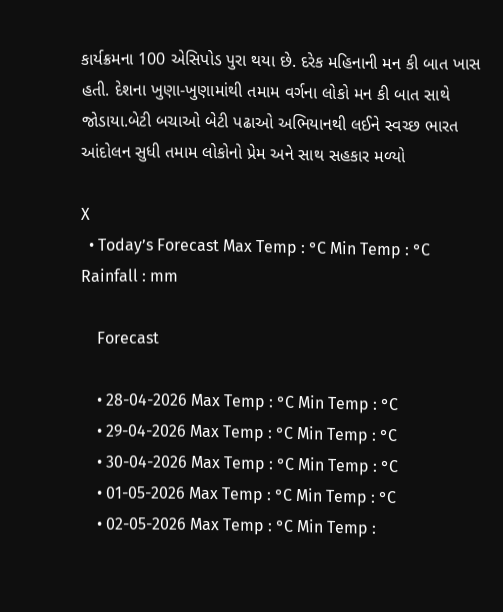કાર્યક્રમના 100 એસિપોડ પુરા થયા છે. દરેક મહિનાની મન કી બાત ખાસ હતી. દેશના ખુણા-ખુણામાંથી તમામ વર્ગના લોકો મન કી બાત સાથે જોડાયા.બેટી બચાઓ બેટી પઢાઓ અભિયાનથી લઈને સ્વચ્છ ભારત આંદોલન સુધી તમામ લોકોનો પ્રેમ અને સાથ સહકાર મળ્યો

X
  • Today’s Forecast Max Temp : °C Min Temp : °C Rainfall : mm

    Forecast

    • 28-04-2026 Max Temp : °C Min Temp : °C
    • 29-04-2026 Max Temp : °C Min Temp : °C
    • 30-04-2026 Max Temp : °C Min Temp : °C
    • 01-05-2026 Max Temp : °C Min Temp : °C
    • 02-05-2026 Max Temp : °C Min Temp :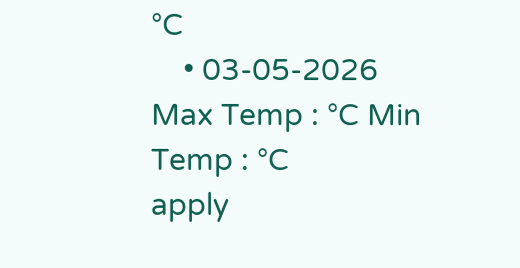°C
    • 03-05-2026 Max Temp : °C Min Temp : °C
apply